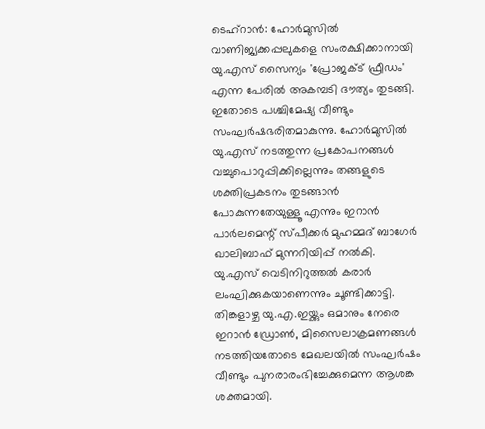ടെഹ്റാൻ: ഹോർമുസിൽ വാണിജ്യക്കപ്പലുകളെ സംരക്ഷിക്കാനായി യു.എസ് സൈന്യം 'പ്രോജക്ട് ഫ്രീഡം' എന്ന പേരിൽ അകമ്പടി ദൗത്യം തുടങ്ങി. ഇതോടെ പശ്ചിമേഷ്യ വീണ്ടും സംഘർഷഭരിതമാകുന്നു. ഹോർമുസിൽ യു.എസ് നടത്തുന്ന പ്രകോപനങ്ങൾ വച്ചുപൊറുപ്പിക്കില്ലെന്നും തങ്ങളുടെ ശക്തിപ്രകടനം തുടങ്ങാൻ പോകുന്നതേയുള്ളൂ എന്നും ഇറാൻ പാർലമെന്റ് സ്പീക്കർ മുഹമ്മദ് ബാഗേർ ഖാലിബാഫ് മുന്നറിയിപ്പ് നൽകി. യു.എസ് വെടിനിറുത്തൽ കരാർ ലംഘിക്കുകയാണെന്നും ചൂണ്ടിക്കാട്ടി.
തിങ്കളാഴ്ച യു.എ.ഇയ്ക്കും ഒമാനും നേരെ ഇറാൻ ഡ്രോൺ, മിസൈലാക്രമണങ്ങൾ നടത്തിയതോടെ മേഖലയിൽ സംഘർഷം വീണ്ടും പുനരാരംഭിച്ചേക്കുമെന്ന ആശങ്ക ശക്തമായി.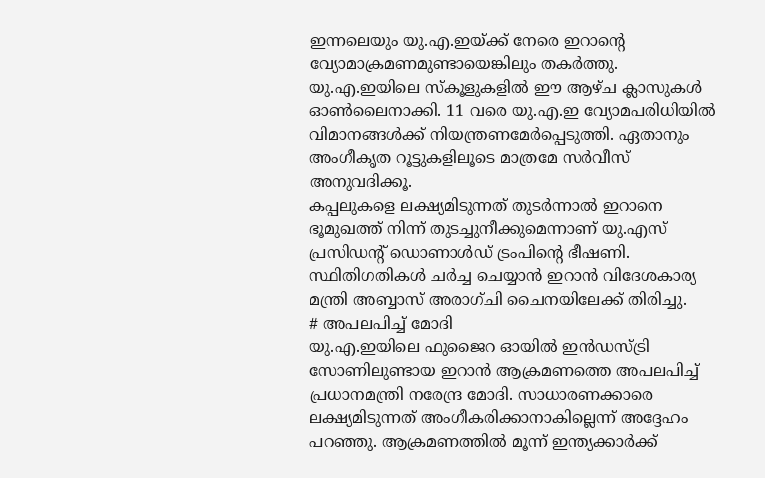ഇന്നലെയും യു.എ.ഇയ്ക്ക് നേരെ ഇറാന്റെ വ്യോമാക്രമണമുണ്ടായെങ്കിലും തകർത്തു. യു.എ.ഇയിലെ സ്കൂളുകളിൽ ഈ ആഴ്ച ക്ലാസുകൾ ഓൺലൈനാക്കി. 11 വരെ യു.എ.ഇ വ്യോമപരിധിയിൽ വിമാനങ്ങൾക്ക് നിയന്ത്രണമേർപ്പെടുത്തി. ഏതാനും അംഗീകൃത റൂട്ടുകളിലൂടെ മാത്രമേ സർവീസ് അനുവദിക്കൂ.
കപ്പലുകളെ ലക്ഷ്യമിടുന്നത് തുടർന്നാൽ ഇറാനെ ഭൂമുഖത്ത് നിന്ന് തുടച്ചുനീക്കുമെന്നാണ് യു.എസ് പ്രസിഡന്റ് ഡൊണാൾഡ് ട്രംപിന്റെ ഭീഷണി. സ്ഥിതിഗതികൾ ചർച്ച ചെയ്യാൻ ഇറാൻ വിദേശകാര്യ മന്ത്രി അബ്ബാസ് അരാഗ്ചി ചൈനയിലേക്ക് തിരിച്ചു.
# അപലപിച്ച് മോദി
യു.എ.ഇയിലെ ഫുജൈറ ഓയിൽ ഇൻഡസ്ട്രി സോണിലുണ്ടായ ഇറാൻ ആക്രമണത്തെ അപലപിച്ച് പ്രധാനമന്ത്രി നരേന്ദ്ര മോദി. സാധാരണക്കാരെ ലക്ഷ്യമിടുന്നത് അംഗീകരിക്കാനാകില്ലെന്ന് അദ്ദേഹം പറഞ്ഞു. ആക്രമണത്തിൽ മൂന്ന് ഇന്ത്യക്കാർക്ക്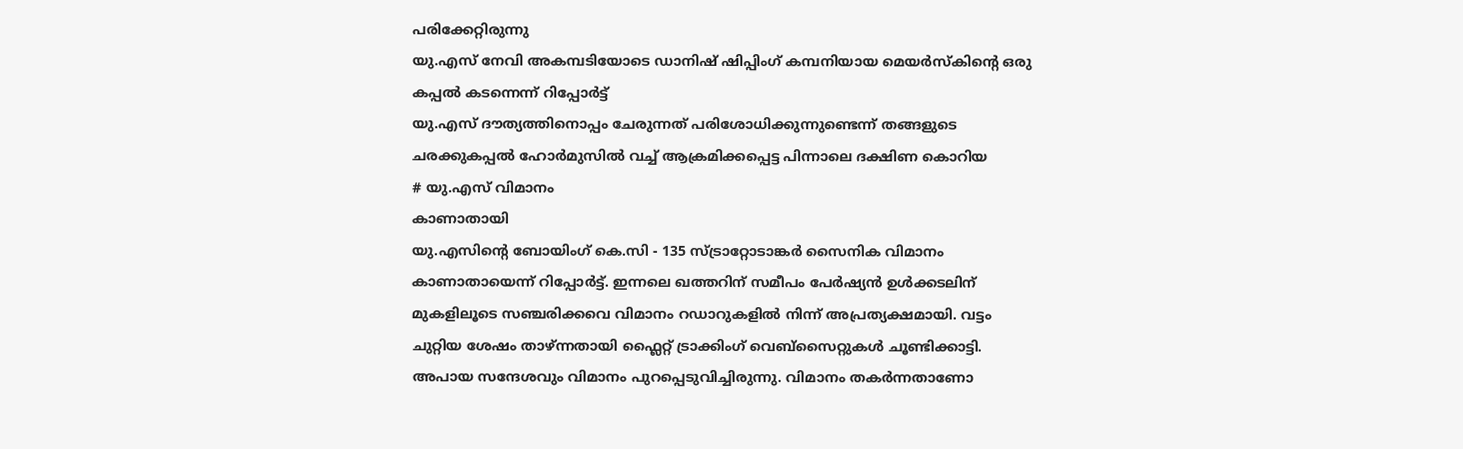പരിക്കേറ്റിരുന്നു
യു.എസ് നേവി അകമ്പടിയോടെ ഡാനിഷ് ഷിപ്പിംഗ് കമ്പനിയായ മെയർസ്കിന്റെ ഒരു കപ്പൽ കടന്നെന്ന് റിപ്പോർട്ട്
യു.എസ് ദൗത്യത്തിനൊപ്പം ചേരുന്നത് പരിശോധിക്കുന്നുണ്ടെന്ന് തങ്ങളുടെ ചരക്കുകപ്പൽ ഹോർമുസിൽ വച്ച് ആക്രമിക്കപ്പെട്ട പിന്നാലെ ദക്ഷിണ കൊറിയ
# യു.എസ് വിമാനം
കാണാതായി
യു.എസിന്റെ ബോയിംഗ് കെ.സി - 135 സ്ട്രാറ്റോടാങ്കർ സൈനിക വിമാനം കാണാതായെന്ന് റിപ്പോർട്ട്. ഇന്നലെ ഖത്തറിന് സമീപം പേർഷ്യൻ ഉൾക്കടലിന് മുകളിലൂടെ സഞ്ചരിക്കവെ വിമാനം റഡാറുകളിൽ നിന്ന് അപ്രത്യക്ഷമായി. വട്ടം ചുറ്റിയ ശേഷം താഴ്ന്നതായി ഫ്ലൈറ്റ് ട്രാക്കിംഗ് വെബ്സൈറ്റുകൾ ചൂണ്ടിക്കാട്ടി. അപായ സന്ദേശവും വിമാനം പുറപ്പെടുവിച്ചിരുന്നു. വിമാനം തകർന്നതാണോ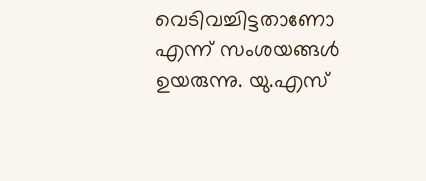വെടിവച്ചിട്ടതാണോ എന്ന് സംശയങ്ങൾ ഉയരുന്നു. യു.എസ്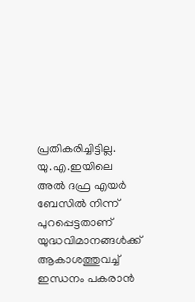പ്രതികരിച്ചിട്ടില്ല. യു.എ.ഇയിലെ അൽ ദഫ്ര എയർ ബേസിൽ നിന്ന് പുറപ്പെട്ടതാണ് യുദ്ധവിമാനങ്ങൾക്ക് ആകാശത്തുവച്ച് ഇന്ധനം പകരാൻ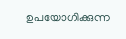ഉപയോഗിക്കുന്ന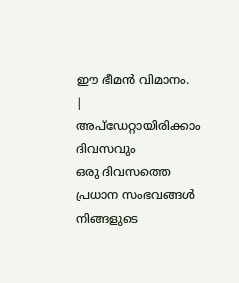ഈ ഭീമൻ വിമാനം.
|
അപ്ഡേറ്റായിരിക്കാം ദിവസവും
ഒരു ദിവസത്തെ പ്രധാന സംഭവങ്ങൾ നിങ്ങളുടെ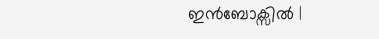ഇൻബോക്സിൽ |